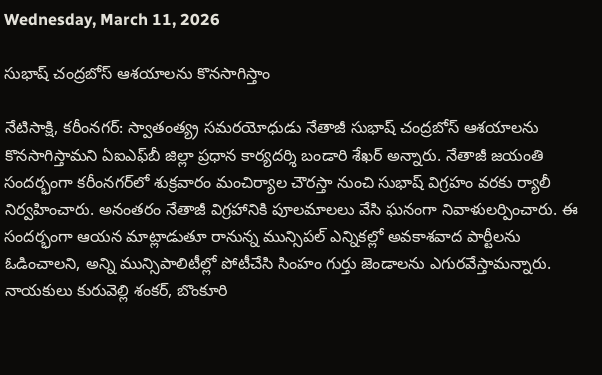Wednesday, March 11, 2026

సుభాష్ చంద్రబోస్ ఆశయాలను కొనసాగిస్తాం

నేటిసాక్షి, కరీంనగర్: స్వాతంత్య్ర సమరయోధుడు నేతాజీ సుభాష్ చంద్రబోస్ ఆశయాలను కొనసాగిస్తామని ఏఐఎఫ్‌బీ జిల్లా ప్రధాన కార్యదర్శి బండారి శేఖర్ అన్నారు. నేతాజీ జయంతి సందర్భంగా కరీంనగర్‌లో శుక్రవారం మంచిర్యాల చౌరస్తా నుంచి సుభాష్ విగ్రహం వరకు ర్యాలీ నిర్వహించారు. అనంతరం నేతాజీ విగ్రహానికి పూలమాలలు వేసి ఘనంగా నివాళులర్పించారు. ఈ సందర్భంగా ఆయన మాట్లాడుతూ రానున్న మున్సిపల్ ఎన్నికల్లో అవకాశవాద పార్టీలను ఓడించాలని, అన్ని మున్సిపాలిటీల్లో పోటీచేసి సింహం గుర్తు జెండాలను ఎగురవేస్తామన్నారు. నాయకులు కురువెల్లి శంకర్, బొంకూరి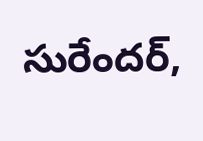సురేందర్,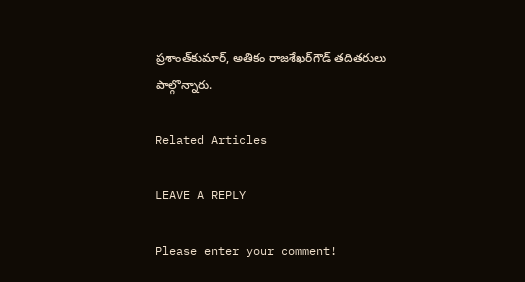ప్రశాంత్‌కుమార్, అతికం రాజశేఖర్‌గౌడ్ తదితరులు పాల్గొన్నారు.

Related Articles

LEAVE A REPLY

Please enter your comment!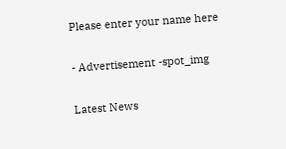Please enter your name here

- Advertisement -spot_img

Latest News